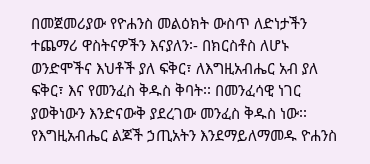በመጀመሪያው የዮሐንስ መልዕክት ውስጥ ለድነታችን ተጨማሪ ዋስትናዎችን እናያለን፡- በክርስቶስ ለሆኑ ወንድሞችና እህቶች ያለ ፍቅር፣ ለእግዚአብሔር አብ ያለ ፍቅር፣ እና የመንፈስ ቅዱስ ቅባት፡፡ በመንፈሳዊ ነገር ያወቅነውን እንድናውቅ ያደረገው መንፈስ ቅዱስ ነው፡፡ የእግዚአብሔር ልጆች ኃጢአትን እንደማይለማመዱ ዮሐንስ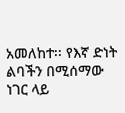አመለከተ፡፡ የእኛ ድነት ልባችን በሚሰማው ነገር ላይ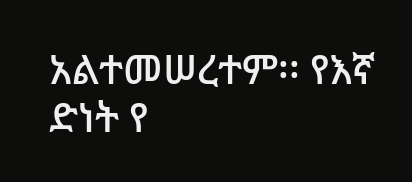አልተመሠረተም፡፡ የእኛ ድነት የ